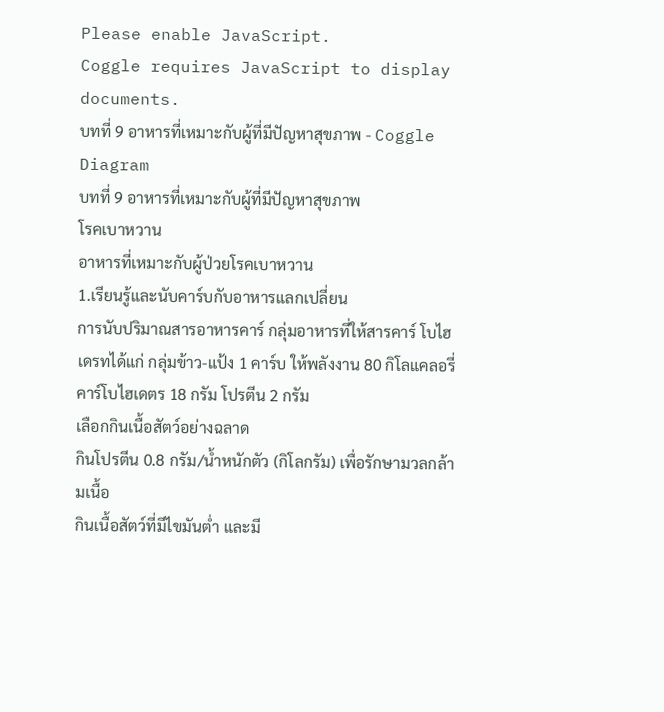Please enable JavaScript.
Coggle requires JavaScript to display documents.
บทที่ 9 อาหารที่เหมาะกับผู้ที่มีปัญหาสุขภาพ - Coggle Diagram
บทที่ 9 อาหารที่เหมาะกับผู้ที่มีปัญหาสุขภาพ
โรคเบาหวาน
อาหารที่เหมาะกับผู้ป่วยโรคเบาหวาน
1.เรียนรู้และนับคาร์บกับอาหารแลกเปลี่ยน
การนับปริมาณสารอาหารคาร์ กลุ่มอาหารที่ให้สารคาร์ โบไฮเดรทได้แก่ กลุ่มข้าว-แป้ง 1 คาร์บ ให้พลังงาน 80 กิโลแคลอรี่ คาร์โบไฮเดตร 18 กรัม โปรตีน 2 กรัม
เลือกกินเนื้อสัตว์อย่างฉลาด
กินโปรตีน 0.8 กรัม/น้ำหนักตัว (กิโลกรัม) เพื่อรักษามวลกล้ามเนื้อ
กินเนื้อสัตว์ที่มีไขมันต่ำ และมี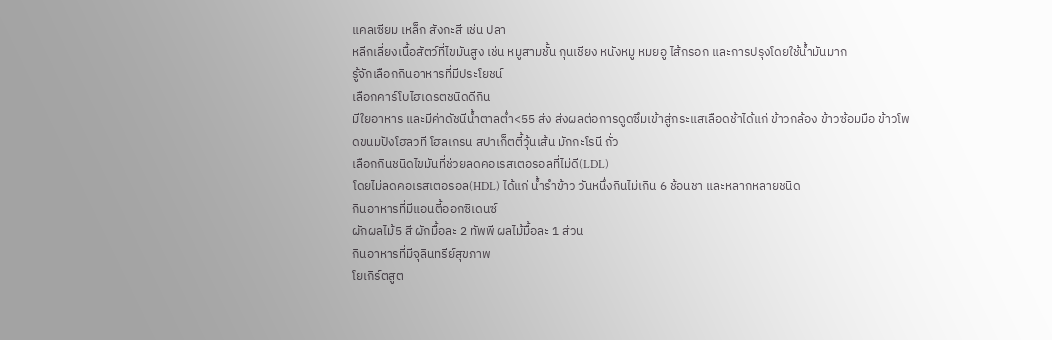แคลเซียม เหล็ก สังกะสี เช่น ปลา
หลีกเลี่ยงเนื้อสัตว์ที่ไขมันสูง เช่น หมูสามชั้น กุนเชียง หนังหมู หมยอู ไส้กรอก และการปรุงโดยใช้น้ำมันมาก
รู้จักเลือกกินอาหารที่มีประโยชน์
เลือกคาร์โบไฮเดรตชนิดดีกิน
มีใยอาหาร และมีค่าดัชนีน้ำตาลต่ำ<55 ส่ง ส่งผลต่อการดูดซึมเข้าสู่กระแสเลือดช้าได้แก่ ข้าวกล้อง ข้าวซ้อมมือ ข้าวโพดขนมปังโฮลวที โฮลเกรน สปาเก็ตตี้วุ้นเส้น มักกะโรนี ถั่ว
เลือกกินชนิดไขมันที่ช่วยลดคอเรสเตอรอลที่ไม่ดี(LDL)
โดยไม่ลดคอเรสเตอรอล(HDL) ได้แก่ น้ำรำข้าว วันหนึ่งกินไม่เกิน 6 ช้อนชา และหลากหลายชนิด
กินอาหารที่มีแอนตี้ออกซิเดนซ์
ผักผลไม้5 สี ผักมื้อละ 2 ทัพพี ผลไม้มื้อละ 1 ส่วน
กินอาหารที่มีจุลินทรีย์สุขภาพ
โยเกิร์ตสูต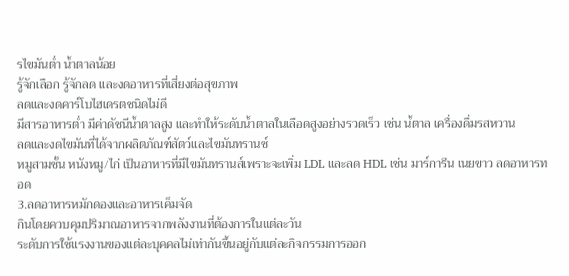รไขมันต่ำ น้ำตาลน้อย
รู้จักเลือก รู้จักลด และงดอาหารที่เสี่ยงต่อสุขภาพ
ลดและงดคาร์โบไฮเดรตชนิดไม่ดี
มีสารอาหารต่ำ มีค่าดัชนีน้ำตาลสูง และทำให้ระดับน้ำตาลในเลือดสูงอย่างรวดเร็ว เช่น นํ้ตาล เครื่องดื่มรสหวาน
ลดและงดไขมันที่ได้จากผลิตภัณฑ์สัตว์และไขมันทรานซ์
หมูสามชั้น หนังหมู/ไก่ เป็นอาหารที่มีไขมันทรานส์เพราะจะเพิ่ม LDL และลด HDL เช่น มาร์การีน เนยขาว ลดอาหารทอด
3.ลดอาหารหมักดองและอาหารเค็มจัด
กินโดยควบคุมปริมาณอาหารจากพลังงานที่ต้องการในแต่ละวัน
ระดับการใช้แรงงานของแต่ละบุคคลไม่เท่ากันขึ้นอยู่กับแต่ละกิจกรรมการออก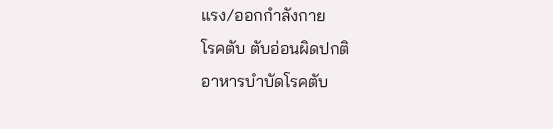แรง/ออกกำลังกาย
โรคตับ ตับอ่อนผิดปกติ
อาหารบำบัดโรคตับ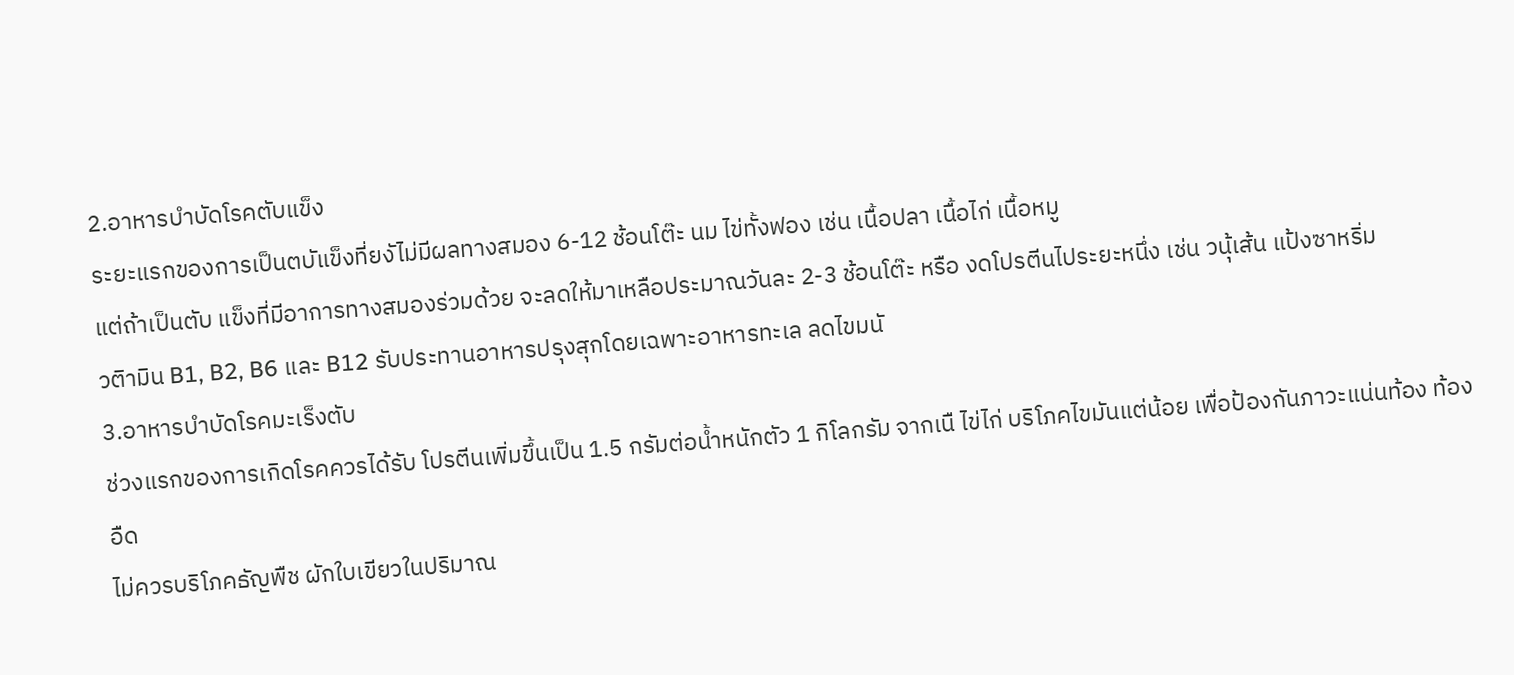2.อาหารบําบัดโรคตับแข็ง
ระยะแรกของการเป็นตบัแข็งที่ยงัไม่มีผลทางสมอง 6-12 ช้อนโต๊ะ นม ไข่ทั้งฟอง เช่น เนื้อปลา เนื้อไก่ เนื้อหมู
แต่ถ้าเป็นตับ แข็งที่มีอาการทางสมองร่วมด้วย จะลดให้มาเหลือประมาณวันละ 2-3 ช้อนโต๊ะ หรือ งดโปรตีนไประยะหนึ่ง เช่น วนุ้เส้น แป้งซาหริ่ม
วติามิน B1, B2, B6 และ B12 รับประทานอาหารปรุงสุกโดยเฉพาะอาหารทะเล ลดไขมนั
3.อาหารบําบัดโรคมะเร็งตับ
ช่วงแรกของการเกิดโรคควรได้รับ โปรตีนเพิ่มขึ้นเป็น 1.5 กรัมต่อนํ้าหนักตัว 1 กิโลกรัม จากเนื ไข่ไก่ บริโภคไขมันแต่น้อย เพื่อป้องกันภาวะแน่นท้อง ท้องอืด
ไม่ควรบริโภคธัญพืช ผักใบเขียวในปริมาณ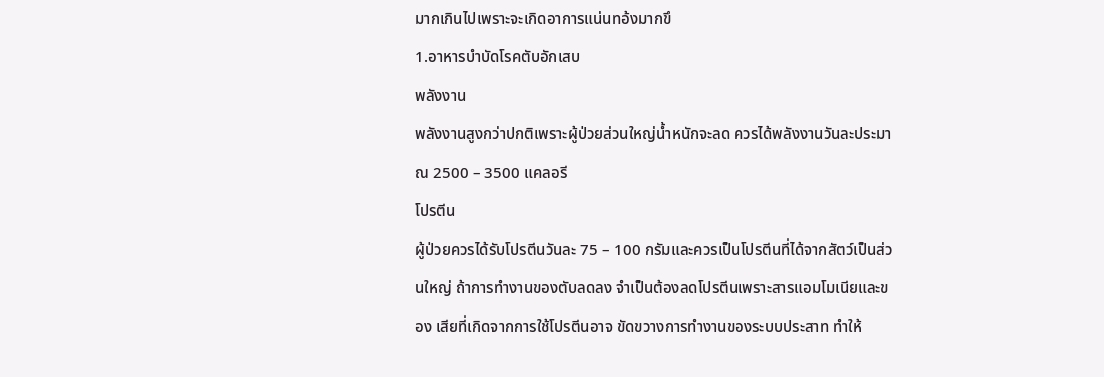มากเกินไปเพราะจะเกิดอาการแน่นทอ้งมากขึ
1.อาหารบําบัดโรคตับอักเสบ
พลังงาน
พลังงานสูงกว่าปกติเพราะผู้ป่วยส่วนใหญ่น้ำหนักจะลด ควรได้พลังงานวันละประมาณ 2500 – 3500 แคลอรี
โปรตีน
ผู้ป่วยควรได้รับโปรตีนวันละ 75 – 100 กรัมและควรเป็นโปรตีนที่ได้จากสัตว์เป็นส่วนใหญ่ ถ้าการทำงานของตับลดลง จำเป็นต้องลดโปรตีนเพราะสารแอมโมเนียและของ เสียที่เกิดจากการใช้โปรตีนอาจ ขัดขวางการทํางานของระบบประสาท ทําให้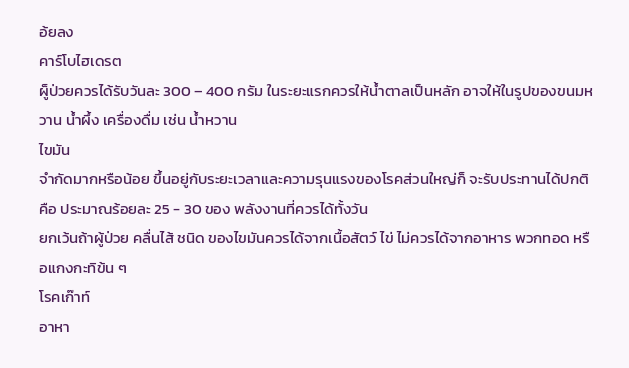อ้ยลง
คาร์โบไฮเดรต
ผู็ป่วยควรได้รับวันละ 300 – 400 กรัม ในระยะแรกควรให้น้ำตาลเป็นหลัก อาจให้ในรูปของขนมหวาน นํ้าผึ้ง เครื่องดื่ม เช่น น้ำหวาน
ไขมัน
จํากัดมากหรือน้อย ขึ้นอยู่กับระยะเวลาและความรุนแรงของโรคส่วนใหญ่ก็ จะรับประทานได้ปกติ คือ ประมาณร้อยละ 25 - 30 ของ พลังงานที่ควรได้ทั้งวัน
ยกเว้นถ้าผู้ป่วย คลื่นไส้ ชนิด ของไขมันควรได้จากเนื้อสัตว์ ไข่ ไม่ควรได้จากอาหาร พวกทอด หรือแกงกะทิข้น ๆ
โรคเก๊าท์
อาหา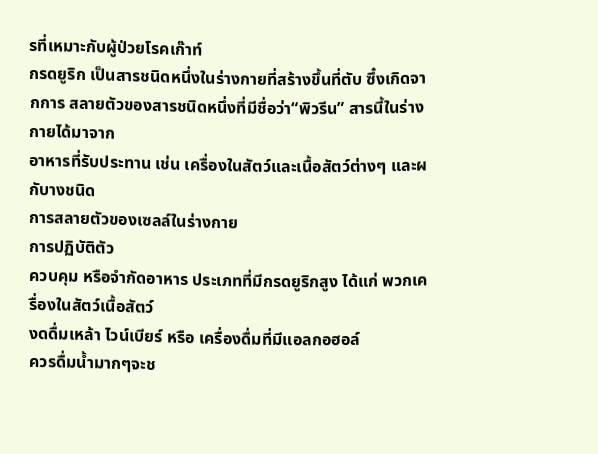รที่เหมาะกับผู้ป่วยโรคเก๊าท์
กรดยูริก เป็นสารชนิดหนึ่งในร่างกายที่สร้างขึ้นที่ตับ ซึ๋งเกิดจากการ สลายตัวของสารชนิดหนึ่งที่มีชื่อว่า“พิวรีน” สารนี้ในร่างกายได้มาจาก
อาหารที่รับประทาน เช่น เครื่องในสัตว์และเนื้อสัตว์ต่างๆ และผกับางชนิด
การสลายตัวของเซลล์ในร่างกาย
การปฏิบัติตัว
ควบคุม หรือจํากัดอาหาร ประเภทที่มีกรดยูริกสูง ได้แก่ พวกเครื่องในสัตว์เนื้อสัตว์
งดดื่มเหล้า ไวน์เบียร์ หรือ เครื่องดื่มที่มีแอลกอฮอล์
ควรดื่มนํ้ามากๆจะช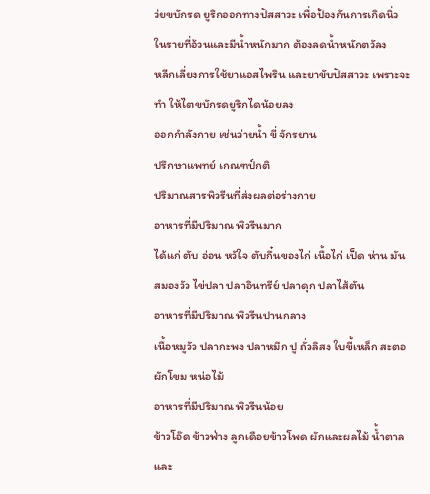ว่ยขบักรด ยูริกออกทางปัสสาวะ เพื่อป้องกันการเกิดนิ่ว
ในรายที่อ้วนและมีน้ำหนักมาก ต้องลดน้ำหนักตวัลง
หลีกเลี่ยงการใช้ยาแอสไพริน และยาขับปัสสาวะ เพราะจะทํา ให้ไตขบักรดยูริกไดน้อยลง
ออกกําลังกาย เช่นว่ายนํ้า ขี่ จักรยาน
ปรึกษาแพทย์ เกณฑป์กติ
ปริมาณสารพิวรีนที่ส่งผลต่อร่างกาย
อาหารที่มีปริมาณ พิวรีนมาก
ได้แก่ ตับ อ่อน หวัใจ ตับกึ๋นของไก่ เนื้อไก่ เป็ด ห่าน มันสมองวัว ไข่ปลา ปลาอินทรีย์ ปลาดุก ปลาไส้ตัน
อาหารที่มีปริมาณ พิวรีนปานกลาง
เนื้อหมูวัว ปลากะพง ปลาหมึก ปู ถั่วลิสง ใบขี้เหล็ก สะตอ ผักโขม หน่อไม้
อาหารที่มีปริมาณ พิวรีนน้อย
ข้าวโอ๊ด ข้าวฟ่าง ลูกเดือยข้าวโพด ผักและผลไม้ นํ้ำตาลและ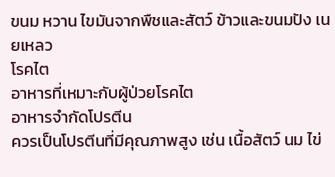ขนม หวาน ไขมันจากพืชและสัตว์ ข้าวและขนมปัง เนยเหลว
โรคไต
อาหารที่เหมาะกับผู้ป่วยโรคไต
อาหารจำกัดโปรตีน
ควรเป็นโปรตีนที่มีคุณภาพสูง เช่น เนื้อสัตว์ นม ไข่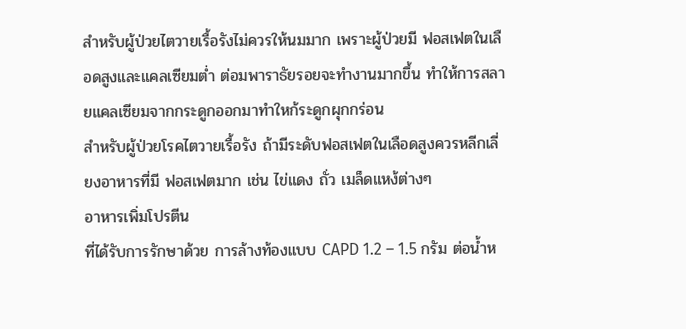สําหรับผู้ป่วยไตวายเรื้อรังไม่ควรให้นมมาก เพราะผู้ป่วยมี ฟอสเฟตในเลือดสูงและแคลเซียมต่ำ ต่อมพาราธัยรอยจะทํางานมากขึ้น ทำให้การสลายแคลเซียมจากกระดูกออกมาทำใหก้ระดูกผุกกร่อน
สำหรับผู้ป่วยโรคไตวายเรื้อรัง ถ้ามีระดับฟอสเฟตในเลือดสูงควรหลีกเลี่ยงอาหารที่มี ฟอสเฟตมาก เช่น ไข่แดง ถั่ว เมล็ดแหง้ต่างๆ
อาหารเพิ่มโปรตีน
ที่ได้รับการรักษาด้วย การล้างท้องแบบ CAPD 1.2 – 1.5 กรัม ต่อน้ำห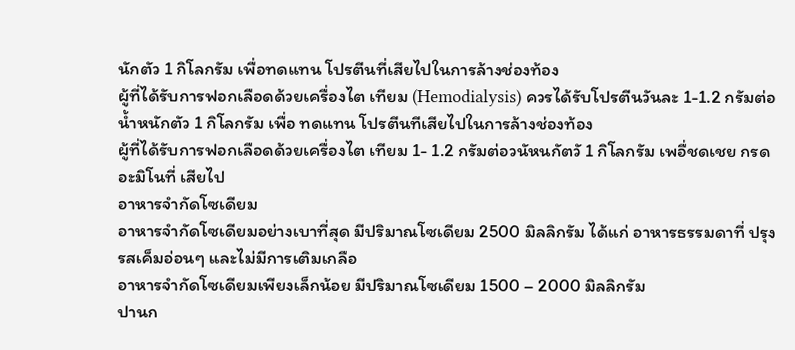นักตัว 1 กิโลกรัม เพื่อทดแทน โปรตีนที่เสียไปในการล้างช่องท้อง
ผู้ที่ได้รับการฟอกเลือดด้วยเครื่องไต เทียม (Hemodialysis) ควรได้รับโปรตีนวันละ 1-1.2 กรัมต่อน้ำหนักตัว 1 กิโลกรัม เพื่อ ทดแทน โปรตีนทีเสียไปในการล้างช่องท้อง
ผู้ที่ได้รับการฟอกเลือดด้วยเครื่องไต เทียม 1- 1.2 กรัมต่อวนัหนกัตวั 1 กิโลกรัม เพอื่ชดเชย กรดอะมิโนที่ เสียไป
อาหารจำกัดโซเดียม
อาหารจำกัดโซเดียมอย่างเบาที่สุด มีปริมาณโซเดียม 2500 มิลลิกรัม ได้แก่ อาหารธรรมดาที่ ปรุงรสเค็มอ่อนๆ และไม่มีการเติมเกลือ
อาหารจำกัดโซเดียมเพียงเล็กน้อย มีปริมาณโซเดียม 1500 – 2000 มิลลิกรัม
ปานก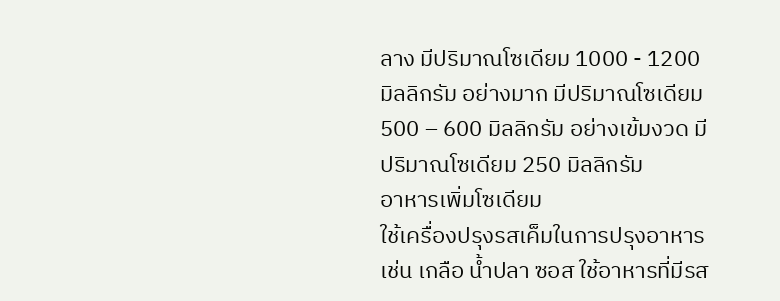ลาง มีปริมาณโซเดียม 1000 - 1200 มิลลิกรัม อย่างมาก มีปริมาณโซเดียม 500 – 600 มิลลิกรัม อย่างเข้มงวด มีปริมาณโซเดียม 250 มิลลิกรัม
อาหารเพิ่มโซเดียม
ใช้เครื่องปรุงรสเค็มในการปรุงอาหาร เช่น เกลือ น้ำปลา ซอส ใช้อาหารที่มีรส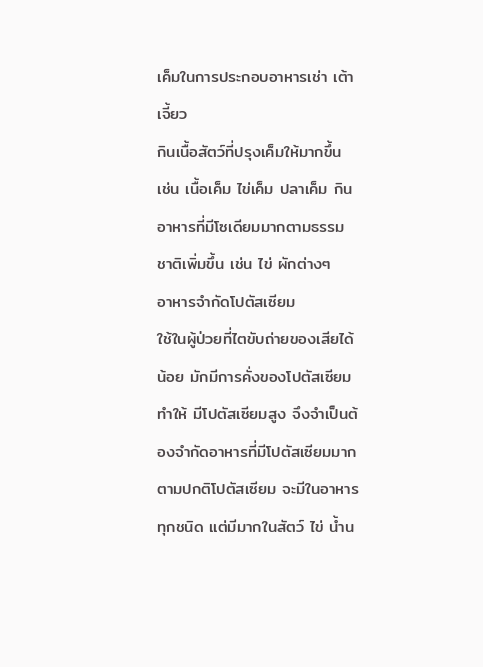เค็มในการประกอบอาหารเช่า เต้าเจี้ยว
กินเนื้อสัตว์ที่ปรุงเค็มให้มากขึ้น เช่น เนื้อเค็ม ไข่เค็ม ปลาเค็ม กินอาหารที่มีโซเดียมมากตามธรรมชาติเพิ่มขึ้น เช่น ไข่ ผักต่างๆ
อาหารจำกัดโปตัสเซียม
ใช้ในผู้ป่วยที่ไตขับถ่ายของเสียได้น้อย มักมีการคั่งของโปตัสเซียมทําให้ มีโปตัสเซียมสูง จึงจำเป็นต้องจำกัดอาหารที่มีโปตัสเซียมมาก ตามปกติโปตัสเซียม จะมีในอาหารทุกชนิด แต่มีมากในสัตว์ ไข่ นํ้าน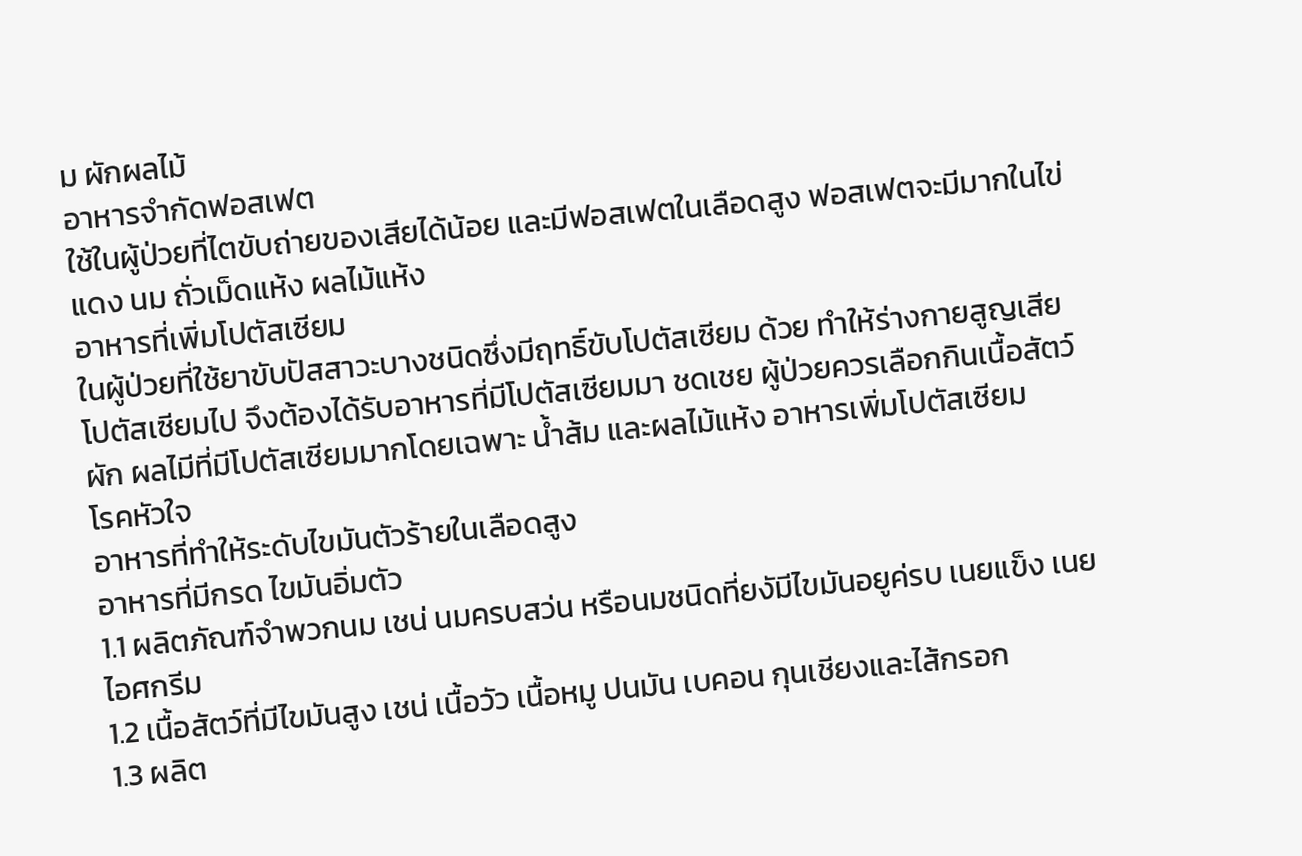ม ผักผลไม้
อาหารจำกัดฟอสเฟต
ใช้ในผู้ป่วยที่ไตขับถ่ายของเสียได้น้อย และมีฟอสเฟตในเลือดสูง ฟอสเฟตจะมีมากในไข่แดง นม ถั่วเม็ดแห้ง ผลไม้แห้ง
อาหารที่เพิ่มโปตัสเซียม
ในผู้ป่วยที่ใช้ยาขับปัสสาวะบางชนิดซึ่งมีฤทธิ์ขับโปตัสเซียม ด้วย ทําให้ร่างกายสูญเสียโปตัสเซียมไป จึงต้องได้รับอาหารที่มีโปตัสเซียมมา ชดเชย ผู้ป่วยควรเลือกกินเนื้อสัตว์ผัก ผลไมีที่มีโปตัสเซียมมากโดยเฉพาะ นํ้าส้ม และผลไม้แห้ง อาหารเพิ่มโปตัสเซียม
โรคหัวใจ
อาหารที่ทําให้ระดับไขมันตัวร้ายในเลือดสูง
อาหารที่มีกรด ไขมันอิ่มตัว
1.1 ผลิตภัณฑ์จําพวกนม เชน่ นมครบสว่น หรือนมชนิดที่ยงัมีไขมันอยูค่รบ เนยแข็ง เนย ไอศกรีม
1.2 เนื้อสัตว์ที่มีไขมันสูง เชน่ เนื้อวัว เนื้อหมู ปนมัน เบคอน กุนเชียงและไส้กรอก
1.3 ผลิต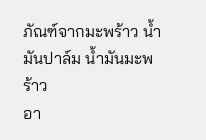ภัณฑ์จากมะพร้าว นํ้ามันปาล์ม นํ้ามันมะพร้าว
อา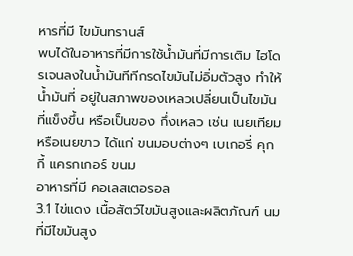หารที่มี ไขมันทรานส์
พบได้ในอาหารที่มีการใช้น้ำมันที่มีการเติม ไฮโดรเจนลงในน้ำมันทีทีกรดไขมันไม่อิ่มตัวสูง ทำให้น้ำมันที่ อยู่ในสภาพของเหลวเปลี่ยนเป็นไขมันที่แข็งขึ้น หรือเป็นของ กึ่งเหลว เช่น เนยเทียม หรือเนยขาว ได้แก่ ขนมอบต่างๆ เบเกอรี่ คุกกี้ แครกเกอร์ ขนม
อาหารที่มี คอเลสเตอรอล
3.1 ไข่แดง เนื้อสัตว์ไขมันสูงและผลิตภัณฑ์ นมที่มีไขมันสูง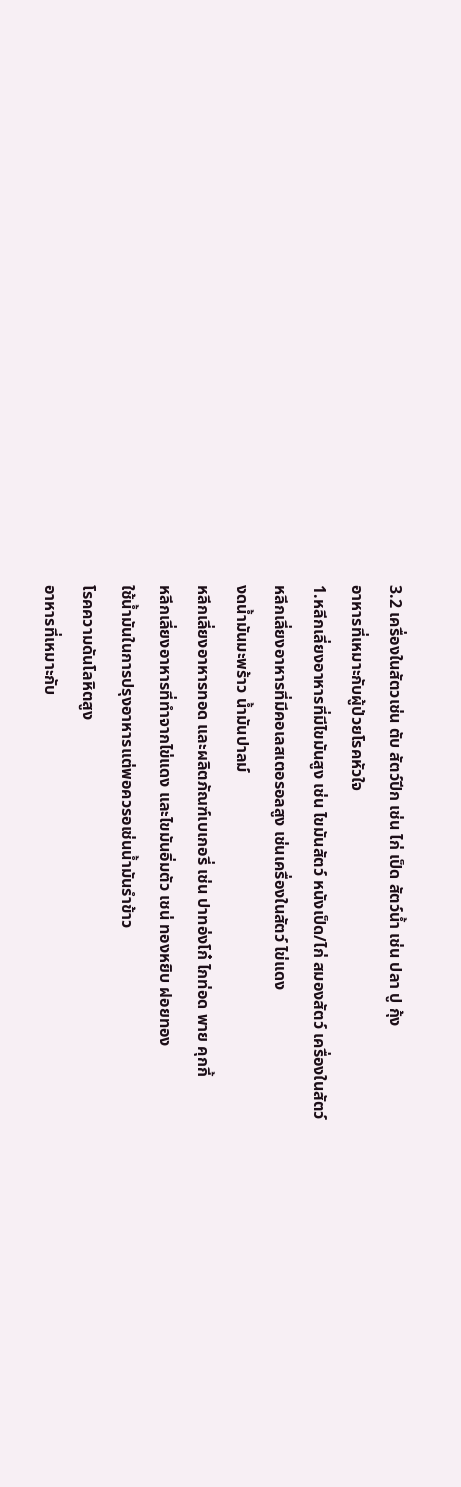3.2 เครื่องในสัตวเช่น ตับ สัตว์ปีก เช่น ไก่ เป็ด สัตว์น้ำ เช่น ปลา ปู กุ้ง
อาหารที่เหมาะกับผู้ป่วยโรคหัวใจ
1.หลีกเลี่ยงอาหารที่มีไขมันสูง เช่น ไขมันสัตว์ หนังเป็ด/ไก่ สมองสัตว์ เครื่องในสัตว์
หลีกเลี่ยงอาหารที่มีคอเลสเตอรอลสูง เช่นเครื่องในสัตว์ ไข่แดง
งดน้ำมันมะพร้าว น้ำมันปาลม์
หลีกเลี่ยงอาหารทอด และผลิตภัณฑ์เบเกอรี่ เช่น ปาทอ่งโก๋ ไกท่อด พาย คุกกี้
หลีกเลี่ยงอาหารที่ทำจากไข่แดง และไขมันอิ่มตัว เชน่ ทองหยิบ ฝอยทอง
ใช้น้ำมันในการปรุงอาหารแต่พอควรอเช่นน้ำมันรำข้าว
โรคความดันโลหิตสูง
อาหารที่เหมาะกับ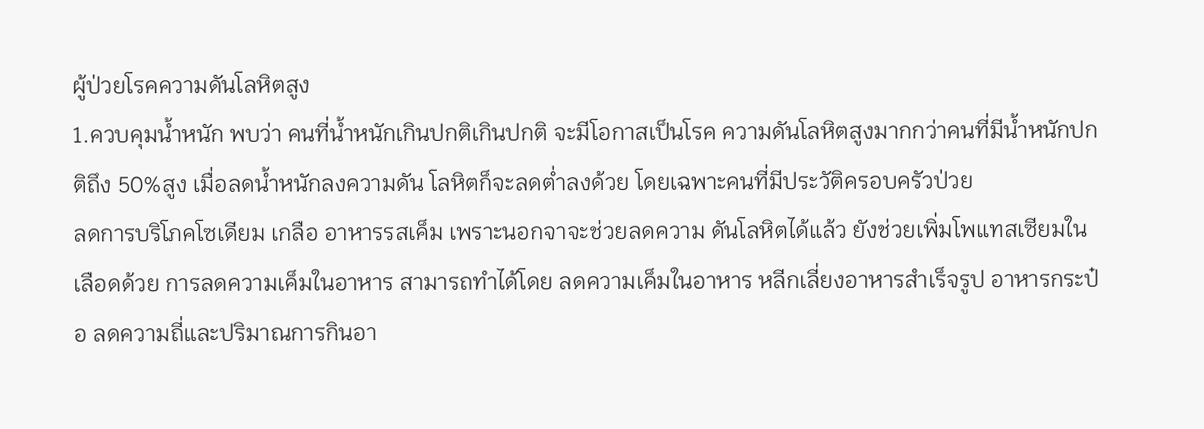ผู้ป่วยโรคความดันโลหิตสูง
1.ควบคุมนํ้าหนัก พบว่า คนที่น้ำหนักเกินปกติเกินปกติ จะมีโอกาสเป็นโรค ความดันโลหิตสูงมากกว่าคนที่มีน้ำหนักปกติถึง 50%สูง เมื่อลดน้ำหนักลงความดัน โลหิตก็จะลดต่ำลงด้วย โดยเฉพาะคนที่มีประวัติครอบครัวป่วย
ลดการบริโภคโซเดียม เกลือ อาหารรสเค็ม เพราะนอกจาจะช่วยลดความ ดันโลหิตได้แล้ว ยังช่วยเพิ่มโพแทสเซียมในเลือดด้วย การลดความเค็มในอาหาร สามารถทำได้โดย ลดความเค็มในอาหาร หลีกเลี่ยงอาหารสําเร็จรูป อาหารกระป๋อ ลดความถี่และปริมาณการกินอา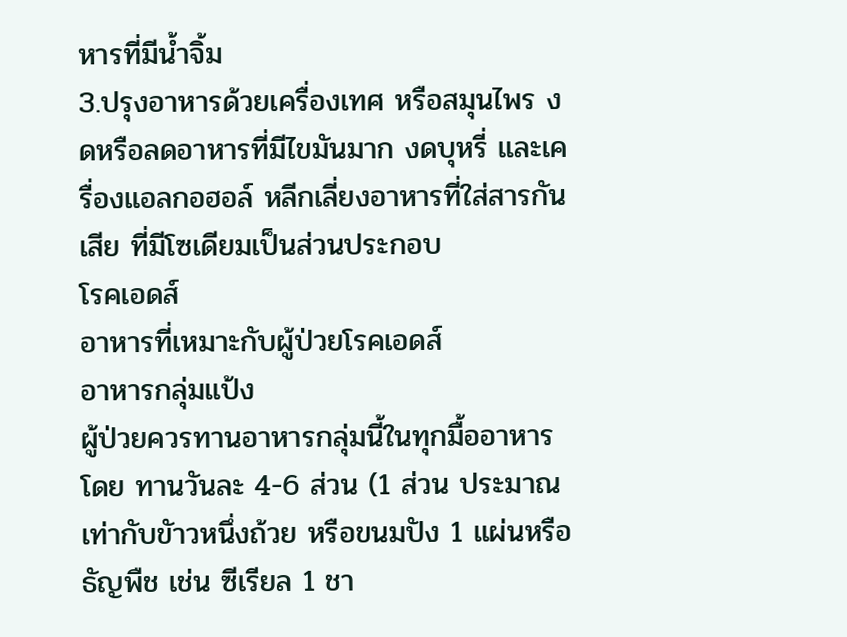หารที่มีนํ้าจิ้ม
3.ปรุงอาหารด้วยเครื่องเทศ หรือสมุนไพร งดหรือลดอาหารที่มีไขมันมาก งดบุหรี่ และเครื่องแอลกอฮอล์ หลีกเลี่ยงอาหารที่ใส่สารกันเสีย ที่มีโซเดียมเป็นส่วนประกอบ
โรคเอดส์
อาหารที่เหมาะกับผู้ป่วยโรคเอดส์
อาหารกลุ่มแป้ง
ผู้ป่วยควรทานอาหารกลุ่มนี้ในทุกมื้ออาหาร โดย ทานวันละ 4-6 ส่วน (1 ส่วน ประมาณเท่ากับขัาวหนึ่งถ้วย หรือขนมปัง 1 แผ่นหรือ ธัญพืช เช่น ซีเรียล 1 ชา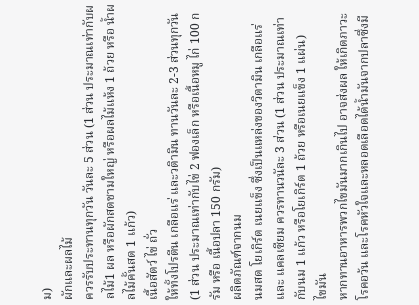ม)
ผักและผลไม้
ควรรับประทานทุกวัน วันละ 5 ส่วน (1 ส่วน ประมาณเท่ากับผลไม้1 ผล หรือผักสดชามใหญ่ หรือผลไม้แห้ง 1 ถ้วย หรือ นํ้าผลไม้คั้นสด 1 แก้ว)
เนื้อสัตว์ ไข่ ถั่ว
ให้ทั้งโปรตีน เกลือแร่ และวติามิน ทานวันละ 2-3 ส่วนทุกวัน (1 ส่วน ประมาณเท่ากับไข่ 2 ฟองเล็ก หรือเนื้อหมู ไก่ 100 กรัม หรือ เนื้อปลา 150 กรัม)
ผลิตภัณฑ์จากนม
นมสด โยเกิร์ต เนยแข็ง ซึ่งเป็นแหล่งของวิตามิน เกลือแร่ และ แคลเซียม ควรทานวนัละ 3 ส่วน (1 ส่วน ประมาณเท่ากับนม 1 แก้ว หรือโยเกิร์ต 1 ถ้วย หรือเนยแข็ง 1 แผ่น)
ไขมัน
หากทานอาหารพวกไขมันมากเกินไป อาจส่งผล ให้เกิดภาวะโรคอว้น และโรคหัวใจและหลอดเลือดได้น้ำมันจากปลาซึ่งมี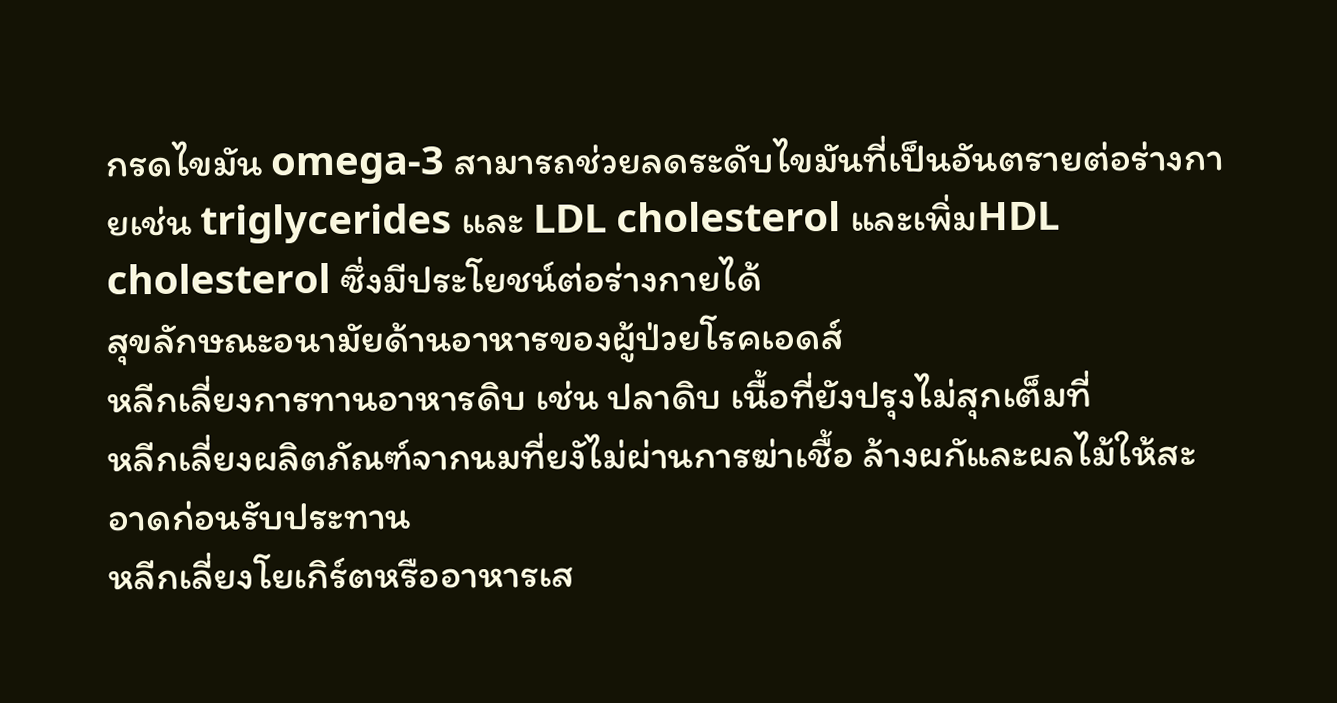กรดไขมัน omega-3 สามารถช่วยลดระดับไขมันที่เป็นอันตรายต่อร่างกายเช่น triglycerides และ LDL cholesterol และเพิ่มHDL cholesterol ซึ่งมีประโยชน์ต่อร่างกายได้
สุขลักษณะอนามัยด้านอาหารของผู้ป่วยโรคเอดส์
หลีกเลี่ยงการทานอาหารดิบ เช่น ปลาดิบ เนื้อที่ยังปรุงไม่สุกเต็มที่
หลีกเลี่ยงผลิตภัณฑ์จากนมที่ยงัไม่ผ่านการฆ่าเชื้อ ล้างผกัและผลไม้ให้สะอาดก่อนรับประทาน
หลีกเลี่ยงโยเกิร์ตหรืออาหารเส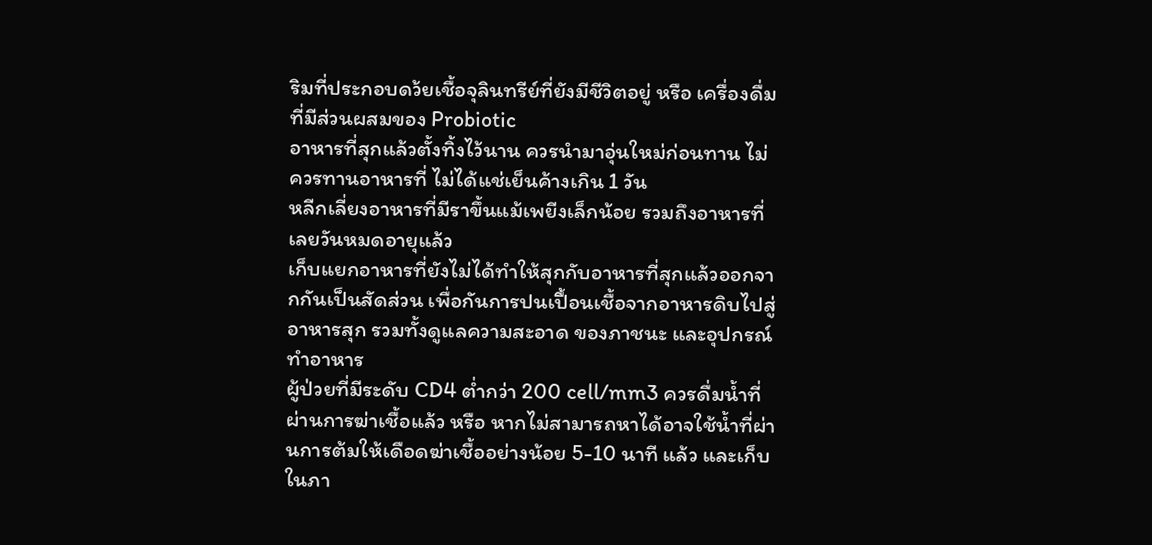ริมที่ประกอบดว้ยเชื้อจุลินทรีย์ที่ยังมีชีวิตอยู่ หรือ เครื่องดื่มที่มีส่วนผสมของ Probiotic
อาหารที่สุกแล้วตั้งทิ้งไว้นาน ควรนํามาอุ่นใหม่ก่อนทาน ไม่ควรทานอาหารที่ ไม่ได้แช่เย็นค้างเกิน 1 วัน
หลีกเลี่ยงอาหารที่มีราขึ้นแม้เพยีงเล็กน้อย รวมถึงอาหารที่เลยวันหมดอายุแล้ว
เก็บแยกอาหารที่ยังไม่ได้ทำให้สุกกับอาหารที่สุกแล้วออกจากกันเป็นสัดส่วน เพื่อกันการปนเปื้อนเชื้อจากอาหารดิบไปสู่อาหารสุก รวมทั้งดูแลความสะอาด ของภาชนะ และอุปกรณ์ทำอาหาร
ผู้ป่วยที่มีระดับ CD4 ต่ำกว่า 200 cell/mm3 ควรดื่มนํ้าที่ผ่านการฆ่าเชื้อแล้ว หรือ หากไม่สามารถหาได้อาจใช้น้ำที่ผ่านการต้มให้เดือดฆ่าเชื้ออย่างน้อย 5-10 นาที แล้ว และเก็บในภา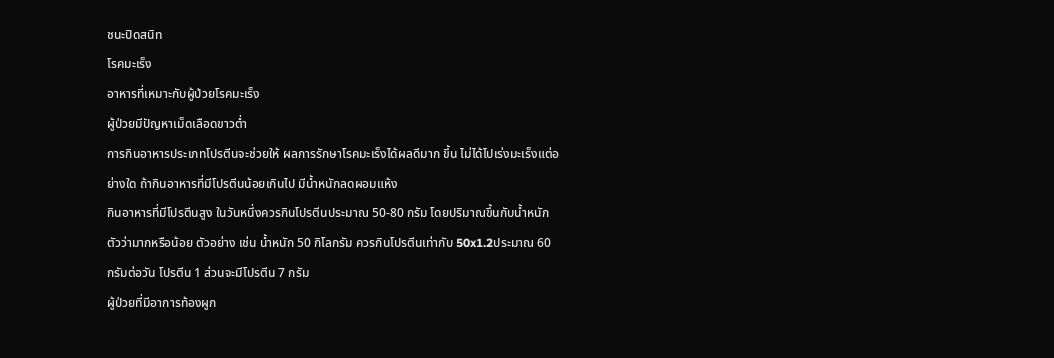ชนะปิดสนิท
โรคมะเร็ง
อาหารที่เหมาะกับผู้ป่วยโรคมะเร็ง
ผู้ป่วยมีปัญหาเม็ดเลือดขาวตํ่า
การกินอาหารประเภทโปรตีนจะช่วยให้ ผลการรักษาโรคมะเร็งได้ผลดีมาก ขึ้น ไม่ได้ไปเร่งมะเร็งแต่อย่างใด ถ้ากินอาหารที่มีโปรตีนน้อยเกินไป มีนํ้าหนักลดผอมแห้ง
กินอาหารที่มีโปรตีนสูง ในวันหนึ่งควรกินโปรตีนประมาณ 50-80 กรัม โดยปริมาณขึ้นกับน้ำหนักตัวว่ามากหรือน้อย ตัวอย่าง เช่น น้ำหนัก 50 กิโลกรัม ควรกินโปรตีนเท่ากับ 50x1.2ประมาณ 60 กรัมต่อวัน โปรตีน 1 ส่วนจะมีโปรตีน 7 กรัม
ผู้ป่วยที่มีอาการท้องผูก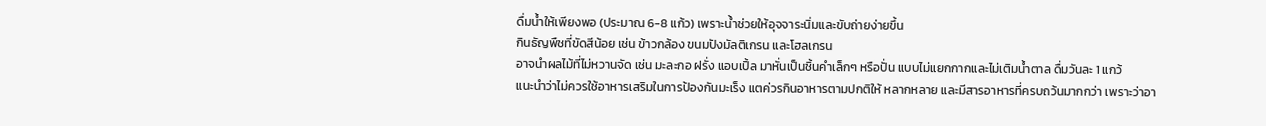ดื่มน้ำให้เพียงพอ (ประมาณ 6-8 แก้ว) เพราะน้ำช่วยให้อุจจาระนิ่มและขับถ่ายง่ายขึ้น
กินธัญพืชที่ขัดสีน้อย เช่น ข้าวกล้อง ขนมปังมัลติเกรน และโฮลเกรน
อาจนำผลไม้ที่ไม่หวานจัด เช่น มะละกอ ฝรั่ง แอบเปิ้ล มาหั่นเป็นชิ้นคำเล็กๆ หรือปั่น แบบไม่แยกกากและไม่เติมนํ้าตาล ดื่มวันละ 1 แกว้
แนะนำว่าไม่ควรใช้อาหารเสริมในการป้องกันมะเร็ง แตค่วรกินอาหารตามปกติให้ หลากหลาย และมีสารอาหารที่ครบถว้นมากกว่า เพราะว่าอา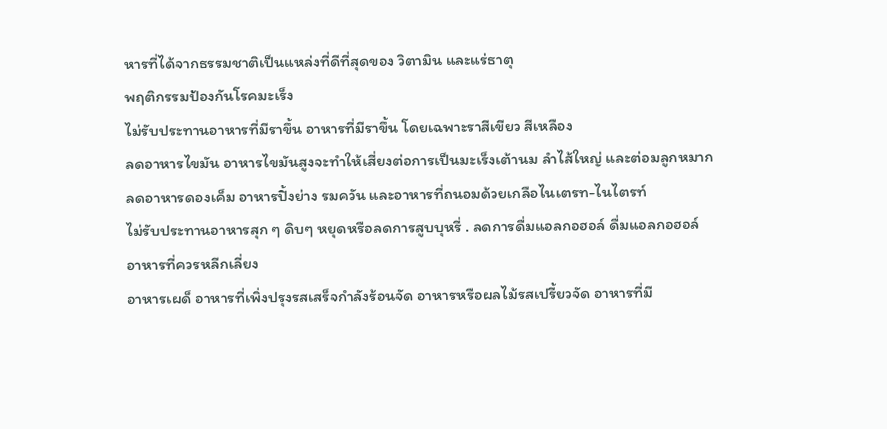หารที่ได้จากธรรมชาติเป็นแหล่งที่ดีที่สุดของ วิตามิน และแร่ธาตุ
พฤติกรรมป้องกันโรคมะเร็ง
ไม่รับประทานอาหารที่มีราขึ้น อาหารที่มีราขึ้น โดยเฉพาะราสีเขียว สีเหลือง
ลดอาหารไขมัน อาหารไขมันสูงจะทำให้เสี่ยงต่อการเป็นมะเร็งเต้านม ลำไส้ใหญ่ และต่อมลูกหมาก
ลดอาหารดองเค็ม อาหารปิ้งย่าง รมควัน และอาหารที่ถนอมด้วยเกลือไนเตรท-ไนไตรท์
ไม่รับประทานอาหารสุก ๆ ดิบๆ หยุดหรือลดการสูบบุหรี่ . ลดการดื่มแอลกอฮอล์ ดื่มแอลกอฮอล์
อาหารที่ควรหลีกเลี่ยง
อาหารเผด็ อาหารที่เพิ่งปรุงรสเสร็จกำลังร้อนจัด อาหารหรือผลไม้รสเปรี้ยวจัด อาหารที่มี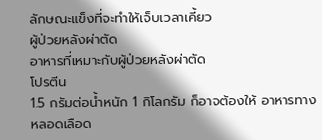ลักษณะแข็งที่จะทำให้เจ็บเวลาเคี้ยว
ผู้ป่วยหลังผ่าตัด
อาหารที่เหมาะกับผู้ป่วยหลังผ่าตัด
โปรตีน
1.5 กรัมต่อนํ้าหนัก 1 กิโลกรัม ก็อาจต้องให้ อาหารทางหลอดเลือด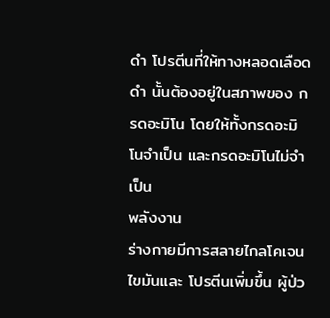ดํา โปรตีนที่ให้ทางหลอดเลือดดํา นั้นต้องอยู่ในสภาพของ กรดอะมิโน โดยให้ทั้งกรดอะมิโนจำเป็น และกรดอะมิโนไม่จำเป็น
พลังงาน
ร่างกายมีการสลายไกลโคเจน ไขมันและ โปรตีนเพิ่มขึ้น ผู้ป่ว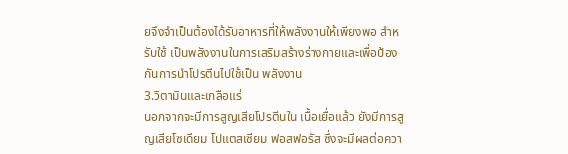ยจึงจำเป็นต้องได้รับอาหารที่ให้พลังงานให้เพียงพอ สําหรับใช้ เป็นพลังงานในการเสริมสร้างร่างกายและเพื่อป้องกันการนําโปรตีนไปใช้เป็น พลังงาน
3.วิตามินและเกลือแร่
นอกจากจะมีการสูญเสียโปรตีนใน เนื้อเยื่อแล้ว ยังมีการสูญเสียโซเดียม โปแตสเซียม ฟอสฟอรัส ซึ่งจะมีผลต่อควา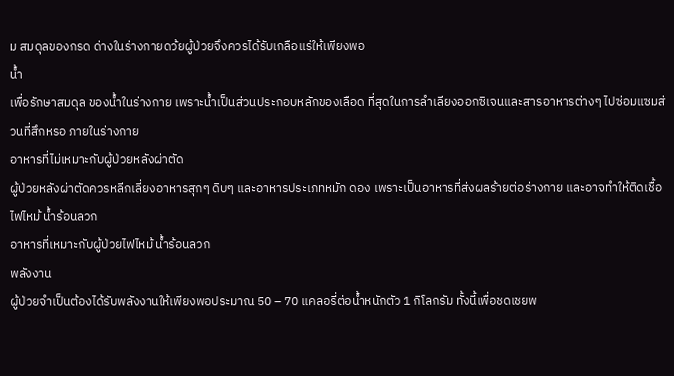ม สมดุลของกรด ด่างในร่างกายดว้ยผู้ป่วยจึงควรได้รับเกลือแร่ให้เพียงพอ
นํ้า
เพื่อรักษาสมดุล ของน้ำในร่างกาย เพราะน้ำเป็นส่วนประกอบหลักของเลือด ที่สุดในการลําเลียงออกซิเจนและสารอาหารต่างๆ ไปซ่อมแซมส่วนที่สึกหรอ ภายในร่างกาย
อาหารที่ไม่เหมาะกับผู้ป่วยหลังผ่าตัด
ผู้ป่วยหลังผ่าตัดควรหลีกเลี่ยงอาหารสุกๆ ดิบๆ และอาหารประเภทหมัก ดอง เพราะเป็นอาหารที่ส่งผลร้ายต่อร่างกาย และอาจทำให้ติดเชื้อ
ไฟไหม้ น้ำร้อนลวก
อาหารที่เหมาะกับผู้ป่วยไฟไหม้ น้ำร้อนลวก
พลังงาน
ผู้ป่วยจำเป็นต้องได้รับพลังงานให้เพียงพอประมาณ 50 – 70 แคลอรี่ต่อนํ้าหนักตัว 1 กิโลกรัม ทั้งนี้เพื่อชดเชยพ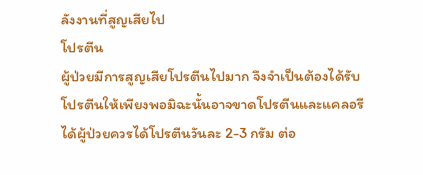ลังงานที่สูญเสียไป
โปรตีน
ผู้ป่วยมีการสูญเสียโปรตีนไปมาก จึงจําเป็นต้องได้รับ โปรตีนให้เพียงพอมิฉะนั้นอาจขาดโปรตีนและแคลอรีได้ผู้ป่วยควรได้โปรตีนวันละ 2-3 กรัม ต่อ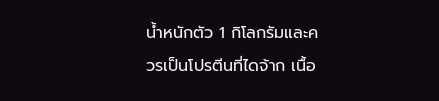นํ้าหนักตัว 1 กิโลกรัมและควรเป็นโปรตีนที่ไดจ้าก เนื้อ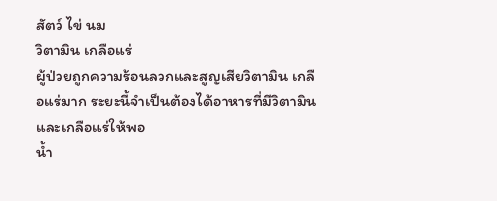สัตว์ ไข่ นม
วิตามิน เกลือแร่
ผู้ป่วยถูกความร้อนลวกและสูญเสียวิตามิน เกลือแร่มาก ระยะนี้จำเป็นต้องได้อาหารที่มีวิตามินและเกลือแร่ให้พอ
นํ้า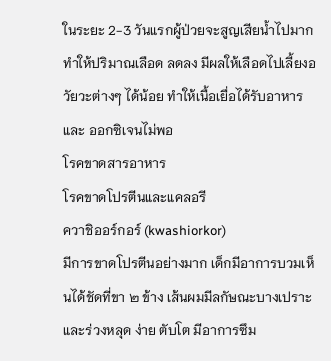ในระยะ 2-3 วันแรกผู้ป่วยจะสูญเสียน้ำไปมาก ทําให้ปริมาณเลือด ลดลง มีผลให้เลือดไปเลี้ยงอวัยวะต่างๆ ได้น้อย ทําให้เนื้อเยื่อได้รับอาหารและ ออกซิเจนไม่พอ
โรคขาดสารอาหาร
โรคขาดโปรตีนและแคลอรี
ควาชิออร์กอร์ (kwashiorkor)
มีการขาดโปรตีนอย่างมาก เด็กมีอาการบวมเห็นได้ชัดที่ขา ๒ ข้าง เส้นผมมีลกัษณะบางเปราะ และร่วงหลุด ง่าย ตับโต มีอาการซึม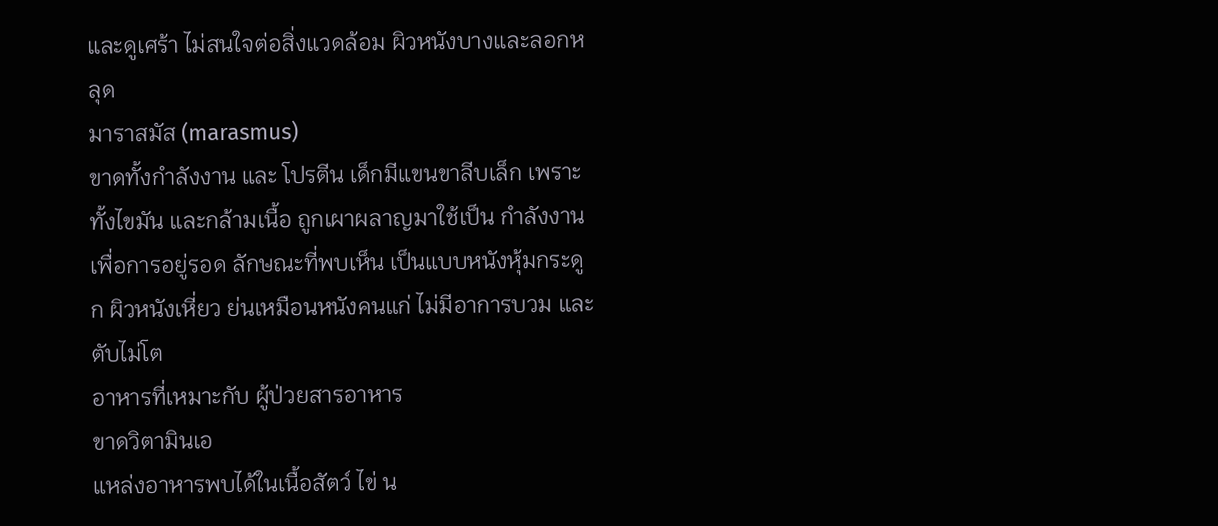และดูเศร้า ไม่สนใจต่อสิ่งแวดล้อม ผิวหนังบางและลอกหลุด
มาราสมัส (marasmus)
ขาดทั้งกําลังงาน และ โปรตีน เด็กมีแขนขาลีบเล็ก เพราะทั้งไขมัน และกล้ามเนื้อ ถูกเผาผลาญมาใช้เป็น กำลังงาน เพื่อการอยู่รอด ลักษณะที่พบเห็น เป็นแบบหนังหุ้มกระดูก ผิวหนังเหี่ยว ย่นเหมือนหนังคนแก่ ไม่มีอาการบวม และตับไม่โต
อาหารที่เหมาะกับ ผู้ป่วยสารอาหาร
ขาดวิตามินเอ
แหล่งอาหารพบได้ในเนื้อสัตว์ ไข่ น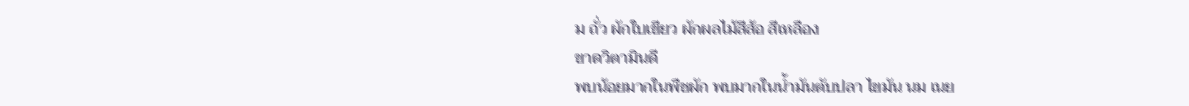ม ถั่ว ผักใบเขียว ผักผลไม้สีส้อ สีเหลือง
ขาดวิตามินดี
พบน้อยมากในพืชผัก พบมากในน้ำมันตับปลา ไขมัน นม เนย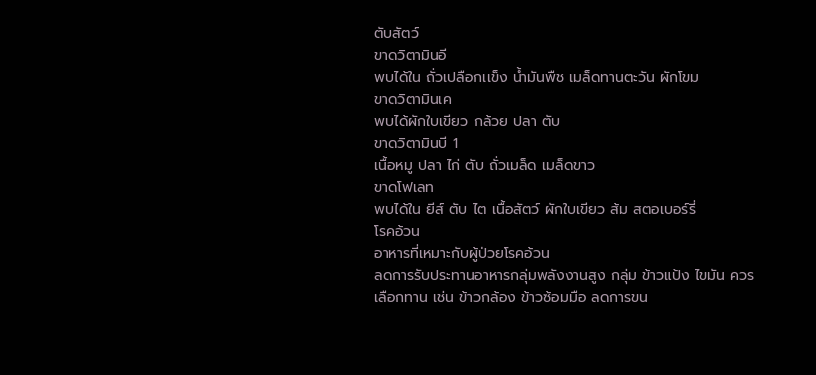ตับสัตว์
ขาดวิตามินอี
พบได้ใน ถั่วเปลือกเเข็ง น้ำมันพืช เมล็ดทานตะวัน ผักโขม
ขาดวิตามินเค
พบได้ผักใบเขียว กล้วย ปลา ตับ
ขาดวิตามินบี 1
เนื้อหมู ปลา ไก่ ตับ ถั่วเมล็ด เมล็ดขาว
ขาดโฟเลท
พบได้ใน ยีส์ ตับ ไต เนื้อสัตว์ ผักใบเขียว ส้ม สตอเบอร์รี่
โรคอ้วน
อาหารที่เหมาะกับผู้ป่วยโรคอ้วน
ลดการรับประทานอาหารกลุ่มพลังงานสูง กลุ่ม ข้าวแป้ง ไขมัน ควรเลือกทาน เช่น ข้าวกล้อง ข้าวซ้อมมือ ลดการขน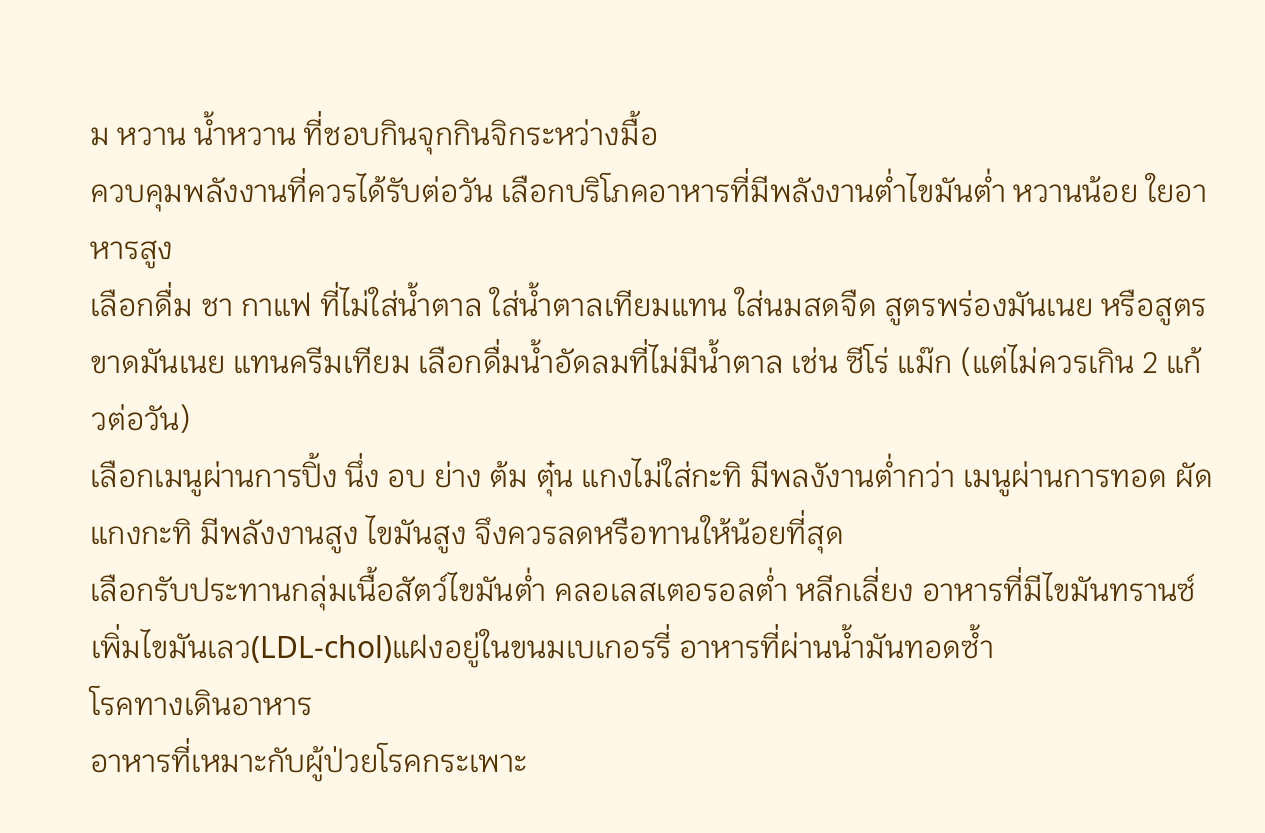ม หวาน นํ้าหวาน ที่ชอบกินจุกกินจิกระหว่างมื้อ
ควบคุมพลังงานที่ควรได้รับต่อวัน เลือกบริโภคอาหารที่มีพลังงานต่ำไขมันต่ำ หวานน้อย ใยอาหารสูง
เลือกดื่ม ชา กาแฟ ที่ไม่ใส่นํ้าตาล ใส่นํ้าตาลเทียมแทน ใส่นมสดจืด สูตรพร่องมันเนย หรือสูตรขาดมันเนย แทนครีมเทียม เลือกดื่มนํ้าอัดลมที่ไม่มีนํ้าตาล เช่น ซีโร่ แม๊ก (แต่ไม่ควรเกิน 2 แก้วต่อวัน)
เลือกเมนูผ่านการปิ้ง นึ่ง อบ ย่าง ต้ม ตุ๋น แกงไม่ใส่กะทิ มีพลงังานต่ำกว่า เมนูผ่านการทอด ผัด แกงกะทิ มีพลังงานสูง ไขมันสูง จึงควรลดหรือทานให้น้อยที่สุด
เลือกรับประทานกลุ่มเนื้อสัตว์ไขมันต่ำ คลอเลสเตอรอลต่ำ หลีกเลี่ยง อาหารที่มีไขมันทรานซ์ เพิ่มไขมันเลว(LDL-chol)แฝงอยู่ในขนมเบเกอรรี่ อาหารที่ผ่านนํ้ามันทอดซํ้า
โรคทางเดินอาหาร
อาหารที่เหมาะกับผู้ป่วยโรคกระเพาะ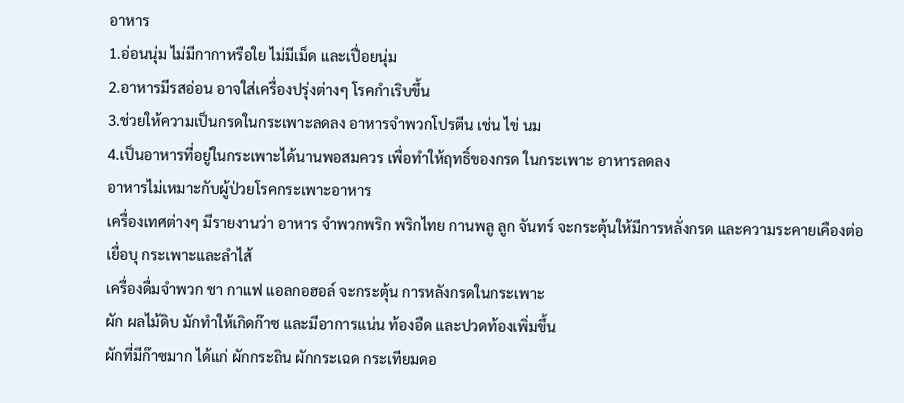อาหาร
1.อ่อนนุ่ม ไม่มีกากาหรือใย ไม่มีเม็ด และเปื่อยนุ่ม
2.อาหารมีรสอ่อน อาจใส่เครื่องปรุ่งต่างๆ โรคกำเริบขึ้น
3.ช่วยให้ความเป็นกรดในกระเพาะลดลง อาหารจำพวกโปรตีน เช่น ไข่ นม
4.เป็นอาหารที่อยู่ในกระเพาะได้นานพอสมควร เพื่อทำให้ฤทธิ์ของกรด ในกระเพาะ อาหารลดลง
อาหารไม่เหมาะกับผู้ป่วยโรคกระเพาะอาหาร
เครื่องเทศต่างๆ มีรายงานว่า อาหาร จําพวกพริก พริกไทย กานพลู ลูก จันทร์ จะกระตุ้นให้มีการหลั่งกรด และความระคายเคืองต่อเยื่อบุ กระเพาะและลําไส้
เครื่องดื่มจำพวก ชา กาแฟ แอลกอฮอล์ จะกระตุ้น การหลังกรดในกระเพาะ
ผัก ผลไม้ดิบ มักทำให้เกิดก๊าซ และมีอาการแน่น ท้องอืด และปวดท้องเพิ่มขึ้น
ผักที่มีก๊าซมาก ได้แก่ ผักกระถิน ผักกระเฉด กระเทียมดอ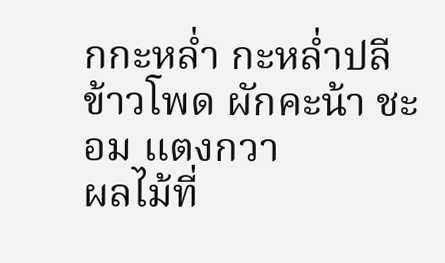กกะหล่ำ กะหล่ำปลี ข้าวโพด ผักคะน้า ชะอม แตงกวา
ผลไม้ที่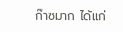ก๊าซมาก ได้แก่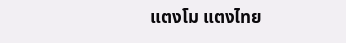แตงโม แตงไทย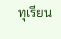ทุเรียน